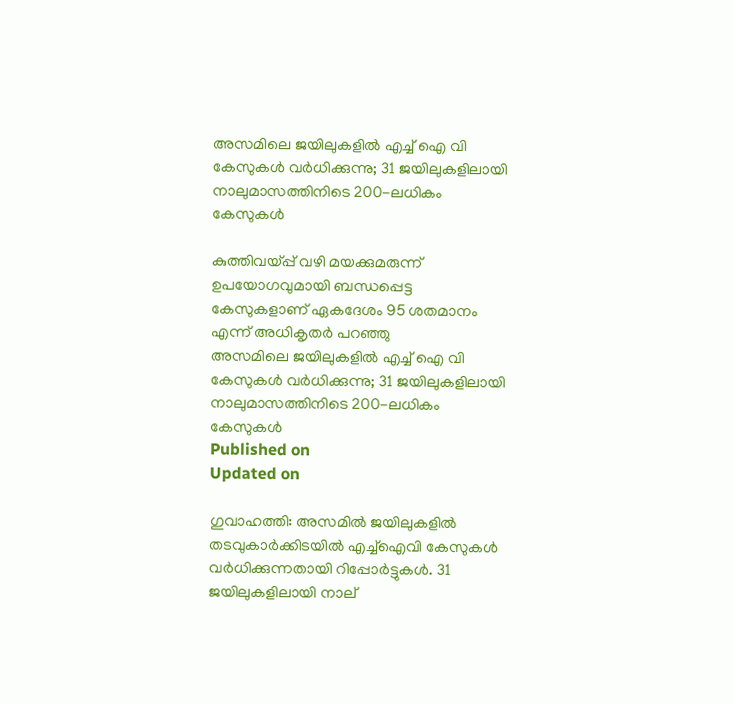അസമിലെ ജയിലുകളിൽ എച്ച് ഐ വി കേസുകൾ വർധിക്കുന്നു; 31 ജയിലുകളിലായി നാലുമാസത്തിനിടെ 200-ലധികം കേസുകൾ

കുത്തിവയ്പ്പ് വഴി മയക്കുമരുന്ന് ഉപയോഗവുമായി ബന്ധപ്പെട്ട കേസുകളാണ് ഏകദേശം 95 ശതമാനം എന്ന് അധികൃതർ പറഞ്ഞു
അസമിലെ ജയിലുകളിൽ എച്ച് ഐ വി കേസുകൾ വർധിക്കുന്നു; 31 ജയിലുകളിലായി  നാലുമാസത്തിനിടെ 200-ലധികം കേസുകൾ
Published on
Updated on

ഗുവാഹത്തി: അസമിൽ ജയിലുകളിൽ തടവുകാർക്കിടയിൽ എച്ച്ഐവി കേസുകൾ വർധിക്കുന്നതായി റിപ്പോർട്ടുകൾ. 31 ജയിലുകളിലായി നാല്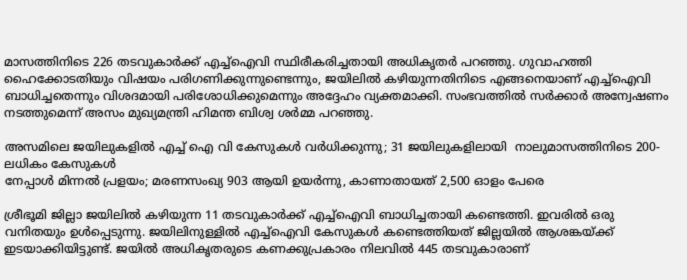മാസത്തിനിടെ 226 തടവുകാർക്ക് എച്ച്‌ഐവി സ്ഥിരീകരിച്ചതായി അധികൃതർ പറഞ്ഞു. ഗുവാഹത്തി ഹൈക്കോടതിയും വിഷയം പരിഗണിക്കുന്നുണ്ടെന്നും, ജയിലിൽ കഴിയുന്നതിനിടെ എങ്ങനെയാണ് എച്ച്ഐവി ബാധിച്ചതെന്നും വിശദമായി പരിശോധിക്കുമെന്നും അദ്ദേഹം വ്യക്തമാക്കി. സംഭവത്തിൽ സർക്കാർ അന്വേഷണം നടത്തുമെന്ന് അസം മുഖ്യമന്ത്രി ഹിമന്ത ബിശ്വ ശർമ്മ പറഞ്ഞു.

അസമിലെ ജയിലുകളിൽ എച്ച് ഐ വി കേസുകൾ വർധിക്കുന്നു; 31 ജയിലുകളിലായി  നാലുമാസത്തിനിടെ 200-ലധികം കേസുകൾ
നേപ്പാൾ മിന്നൽ പ്രളയം; മരണസംഖ്യ 903 ആയി ഉയർന്നു, കാണാതായത് 2,500 ഓളം പേരെ

ശ്രീഭൂമി ജില്ലാ ജയിലിൽ കഴിയുന്ന 11 തടവുകാർക്ക് എച്ച്‌ഐവി ബാധിച്ചതായി കണ്ടെത്തി. ഇവരിൽ ഒരു വനിതയും ഉൾപ്പെടുന്നു. ജയിലിനുള്ളിൽ എച്ച്‌ഐവി കേസുകൾ കണ്ടെത്തിയത് ജില്ലയിൽ ആശങ്കയ്ക്ക് ഇടയാക്കിയിട്ടുണ്ട്. ജയിൽ അധികൃതരുടെ കണക്കുപ്രകാരം നിലവിൽ 445 തടവുകാരാണ്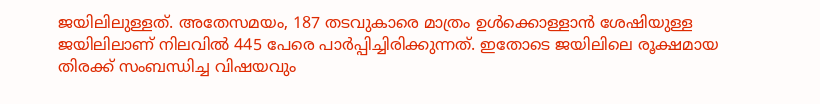ജയിലിലുള്ളത്. അതേസമയം, 187 തടവുകാരെ മാത്രം ഉൾക്കൊള്ളാൻ ശേഷിയുള്ള ജയിലിലാണ് നിലവിൽ 445 പേരെ പാർപ്പിച്ചിരിക്കുന്നത്. ഇതോടെ ജയിലിലെ രൂക്ഷമായ തിരക്ക് സംബന്ധിച്ച വിഷയവും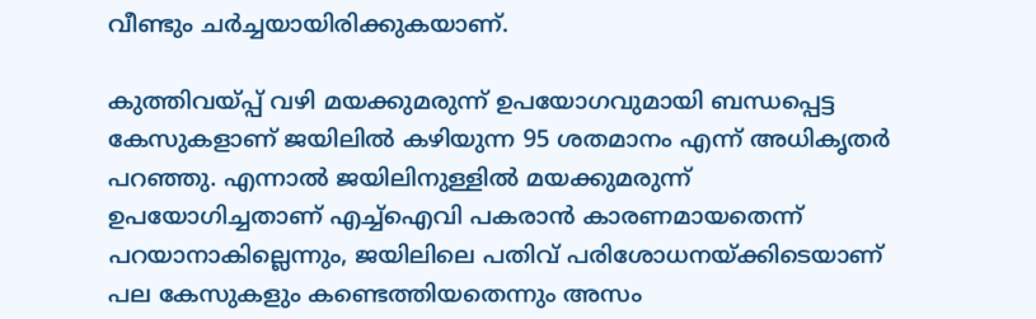വീണ്ടും ചർച്ചയായിരിക്കുകയാണ്.

കുത്തിവയ്പ്പ് വഴി മയക്കുമരുന്ന് ഉപയോഗവുമായി ബന്ധപ്പെട്ട കേസുകളാണ് ജയിലിൽ കഴിയുന്ന 95 ശതമാനം എന്ന് അധികൃതർ പറഞ്ഞു. എന്നാൽ ജയിലിനുള്ളിൽ മയക്കുമരുന്ന് ഉപയോഗിച്ചതാണ് എച്ച്‌ഐവി പകരാൻ കാരണമായതെന്ന് പറയാനാകില്ലെന്നും, ജയിലിലെ പതിവ് പരിശോധനയ്ക്കിടെയാണ് പല കേസുകളും കണ്ടെത്തിയതെന്നും അസം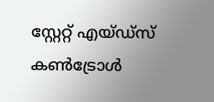സ്റ്റേറ്റ് എയ്ഡ്‌സ് കൺട്രോൾ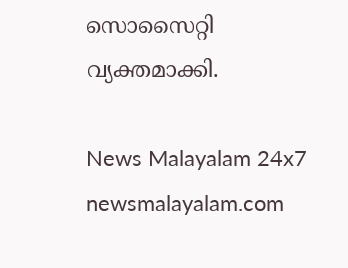സൊസൈറ്റി വ്യക്തമാക്കി.

News Malayalam 24x7
newsmalayalam.com